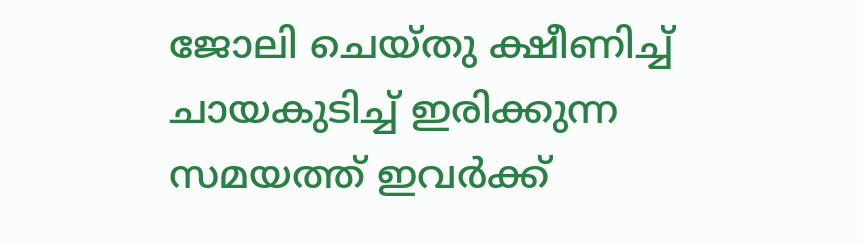ജോലി ചെയ്തു ക്ഷീണിച്ച് ചായകുടിച്ച് ഇരിക്കുന്ന സമയത്ത് ഇവർക്ക്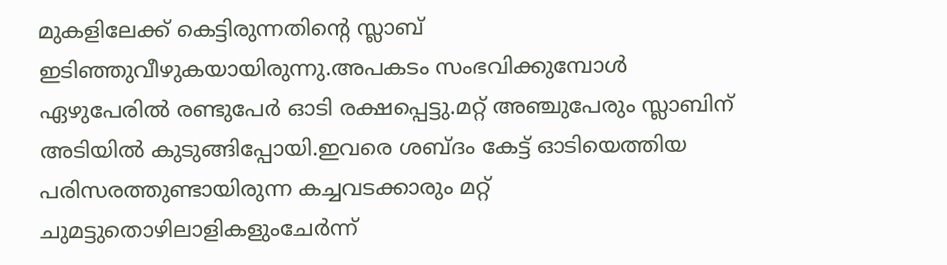മുകളിലേക്ക് കെട്ടിരുന്നതിന്റെ സ്ലാബ് ഇടിഞ്ഞുവീഴുകയായിരുന്നു.അപകടം സംഭവിക്കുമ്പോൾ
ഏഴുപേരിൽ രണ്ടുപേർ ഓടി രക്ഷപ്പെട്ടു.മറ്റ് അഞ്ചുപേരും സ്ലാബിന് അടിയിൽ കുടുങ്ങിപ്പോയി.ഇവരെ ശബ്ദം കേട്ട് ഓടിയെത്തിയ പരിസരത്തുണ്ടായിരുന്ന കച്ചവടക്കാരും മറ്റ് ചുമട്ടുതൊഴിലാളികളുംചേർന്ന്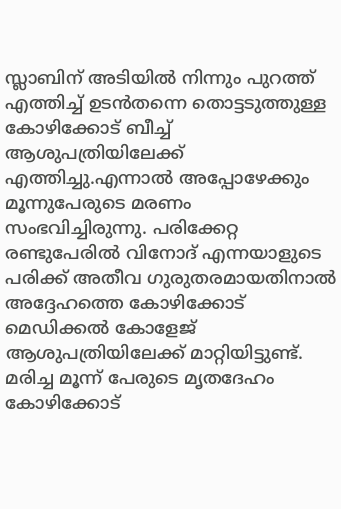സ്ലാബിന് അടിയിൽ നിന്നും പുറത്ത് എത്തിച്ച് ഉടൻതന്നെ തൊട്ടടുത്തുള്ള കോഴിക്കോട് ബീച്ച് ആശുപത്രിയിലേക്ക് എത്തിച്ചു.എന്നാൽ അപ്പോഴേക്കും മൂന്നുപേരുടെ മരണം സംഭവിച്ചിരുന്നു. പരിക്കേറ്റ രണ്ടുപേരിൽ വിനോദ് എന്നയാളുടെ പരിക്ക് അതീവ ഗുരുതരമായതിനാൽ അദ്ദേഹത്തെ കോഴിക്കോട് മെഡിക്കൽ കോളേജ് ആശുപത്രിയിലേക്ക് മാറ്റിയിട്ടുണ്ട്.
മരിച്ച മൂന്ന് പേരുടെ മൃതദേഹം കോഴിക്കോട്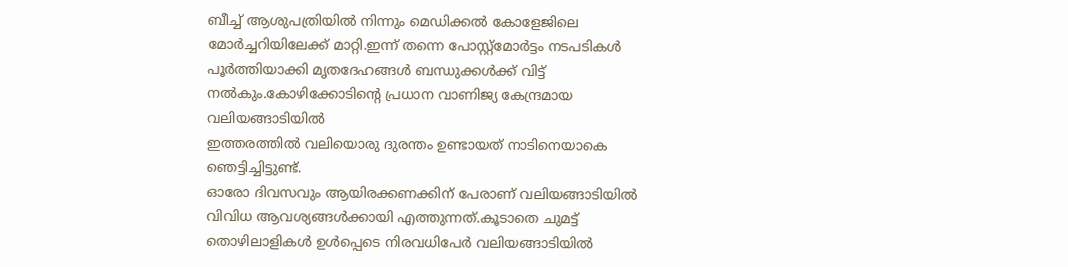ബീച്ച് ആശുപത്രിയിൽ നിന്നും മെഡിക്കൽ കോളേജിലെ മോർച്ചറിയിലേക്ക് മാറ്റി.ഇന്ന് തന്നെ പോസ്റ്റ്മോർട്ടം നടപടികൾ പൂർത്തിയാക്കി മൃതദേഹങ്ങൾ ബന്ധുക്കൾക്ക് വിട്ട് നൽകും.കോഴിക്കോടിന്റെ പ്രധാന വാണിജ്യ കേന്ദ്രമായ
വലിയങ്ങാടിയിൽ
ഇത്തരത്തിൽ വലിയൊരു ദുരന്തം ഉണ്ടായത് നാടിനെയാകെ ഞെട്ടിച്ചിട്ടുണ്ട്.
ഓരോ ദിവസവും ആയിരക്കണക്കിന് പേരാണ് വലിയങ്ങാടിയിൽ വിവിധ ആവശ്യങ്ങൾക്കായി എത്തുന്നത്.കൂടാതെ ചുമട്ട് തൊഴിലാളികൾ ഉൾപ്പെടെ നിരവധിപേർ വലിയങ്ങാടിയിൽ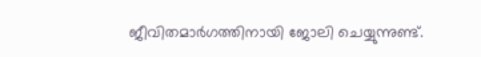ജീവിതമാർഗത്തിനായി ജോലി ചെയ്യുന്നുണ്ട്.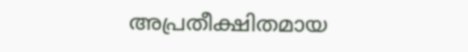അപ്രതീക്ഷിതമായ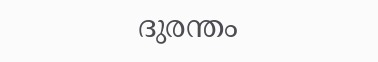ദുരന്തം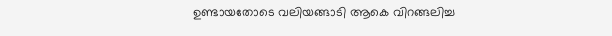ഉണ്ടായതോടെ വലിയങ്ങാടി ആകെ വിറങ്ങലിച്ച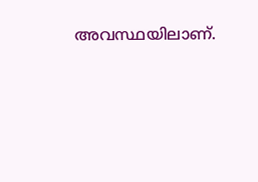അവസ്ഥയിലാണ്.